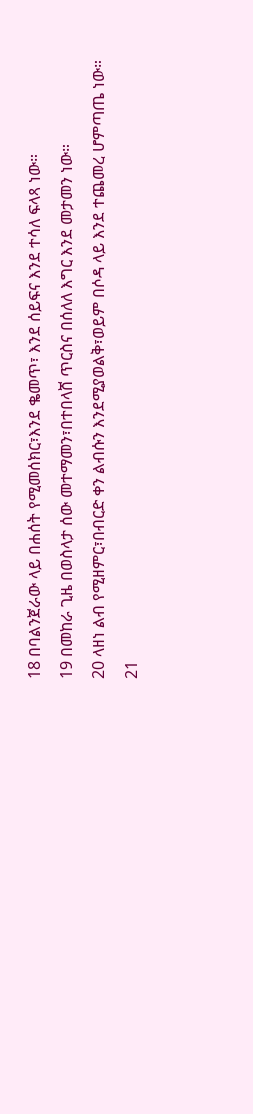18 በባልንጀራው ላይ በሐሰት የሚመሰክር፣እንደ ቈመጥ፣ እንደ ሰይፍና እንደ ተሳለ ፍላጻ ነው።
19 በመከራ ጊዜ በወስላታ ሰው መተማመን፣በተበላሸ ጥርስና በሰለለ እግር እንደ መታመን ነው።
20 ላዘነ ልብ የሚዘምር፣በብርድ ቀን ልብሱን እንደሚያወልቅ፣ወይም በሶዳ ላይ እንደ ተጨመረ ሆምጣጤ ነው።
21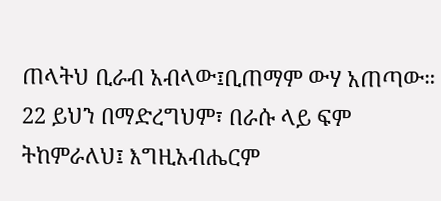ጠላትህ ቢራብ አብላው፤ቢጠማም ውሃ አጠጣው።
22 ይህን በማድረግህም፣ በራሱ ላይ ፍም ትከምራለህ፤ እግዚአብሔርም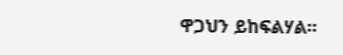ዋጋህን ይከፍልሃል።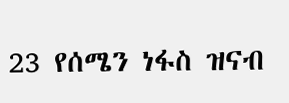23 የሰሜን ነፋስ ዝናብ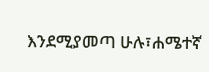እንደሚያመጣ ሁሉ፣ሐሜተኛ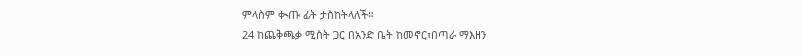ምላስም ቊጡ ፊት ታስከትላለች።
24 ከጨቅጫቃ ሚስት ጋር በአንድ ቤት ከመኖር፣በጣራ ማእዘን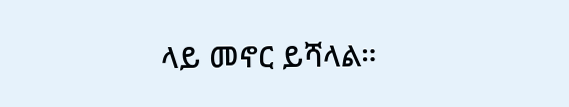ላይ መኖር ይሻላል።